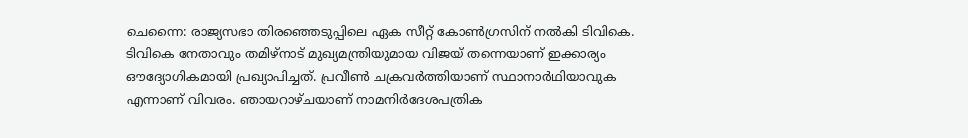ചെന്നൈ: രാജ്യസഭാ തിരഞ്ഞെടുപ്പിലെ ഏക സീറ്റ് കോൺഗ്രസിന് നൽകി ടിവികെ. ടിവികെ നേതാവും തമിഴ്നാട് മുഖ്യമന്ത്രിയുമായ വിജയ് തന്നെയാണ് ഇക്കാര്യം ഔദ്യോഗികമായി പ്രഖ്യാപിച്ചത്. പ്രവീൺ ചക്രവർത്തിയാണ് സ്ഥാനാർഥിയാവുക എന്നാണ് വിവരം. ഞായറാഴ്ചയാണ് നാമനിർദേശപത്രിക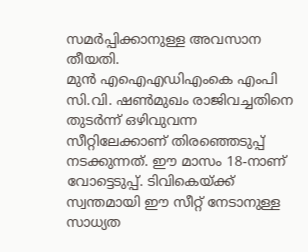സമർപ്പിക്കാനുള്ള അവസാന തീയതി.
മുൻ എഐഎഡിഎംകെ എംപി സി.വി. ഷൺമുഖം രാജിവച്ചതിനെ തുടർന്ന് ഒഴിവുവന്ന സീറ്റിലേക്കാണ് തിരഞ്ഞെടുപ്പ് നടക്കുന്നത്. ഈ മാസം 18-നാണ് വോട്ടെടുപ്പ്. ടിവികെയ്ക്ക് സ്വന്തമായി ഈ സീറ്റ് നേടാനുള്ള സാധ്യത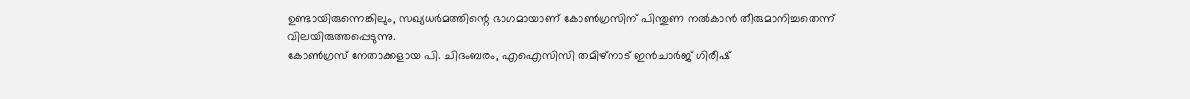ഉണ്ടായിരുന്നെങ്കിലും, സഖ്യധർമത്തിന്റെ ഭാഗമായാണ് കോൺഗ്രസിന് പിന്തുണ നൽകാൻ തീരുമാനിച്ചതെന്ന് വിലയിരുത്തപ്പെടുന്നു.
കോൺഗ്രസ് നേതാക്കളായ പി. ചിദംബരം, എഐസിസി തമിഴ്നാട് ഇൻചാർജ് ഗിരീഷ്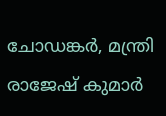ചോഡങ്കർ, മന്ത്രി രാജേഷ് കുമാർ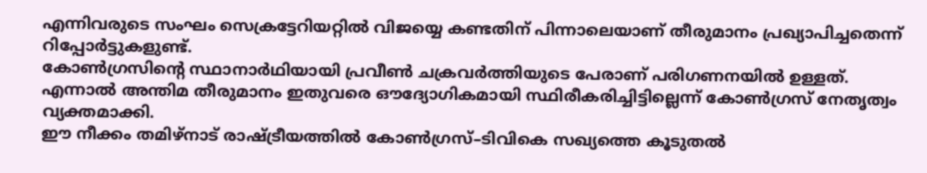എന്നിവരുടെ സംഘം സെക്രട്ടേറിയറ്റിൽ വിജയ്യെ കണ്ടതിന് പിന്നാലെയാണ് തീരുമാനം പ്രഖ്യാപിച്ചതെന്ന് റിപ്പോർട്ടുകളുണ്ട്.
കോൺഗ്രസിന്റെ സ്ഥാനാർഥിയായി പ്രവീൺ ചക്രവർത്തിയുടെ പേരാണ് പരിഗണനയിൽ ഉള്ളത്. എന്നാൽ അന്തിമ തീരുമാനം ഇതുവരെ ഔദ്യോഗികമായി സ്ഥിരീകരിച്ചിട്ടില്ലെന്ന് കോൺഗ്രസ് നേതൃത്വം വ്യക്തമാക്കി.
ഈ നീക്കം തമിഴ്നാട് രാഷ്ട്രീയത്തിൽ കോൺഗ്രസ്–ടിവികെ സഖ്യത്തെ കൂടുതൽ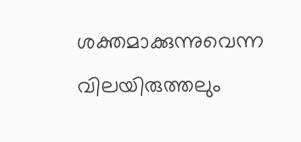ശക്തമാക്കുന്നുവെന്ന വിലയിരുത്തലും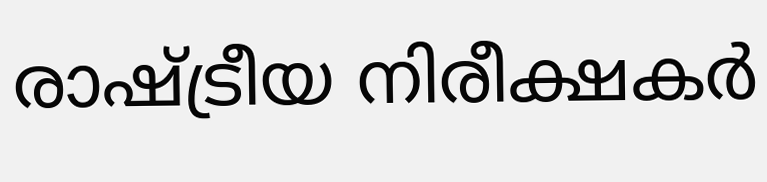രാഷ്ട്രീയ നിരീക്ഷകർ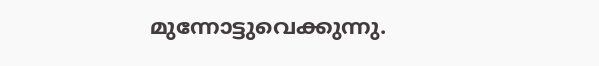മുന്നോട്ടുവെക്കുന്നു.